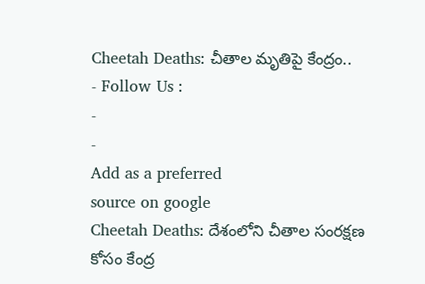Cheetah Deaths: చీతాల మృతిపై కేంద్రం..
- Follow Us :
-
-
Add as a preferred
source on google
Cheetah Deaths: దేశంలోని చీతాల సంరక్షణ కోసం కేంద్ర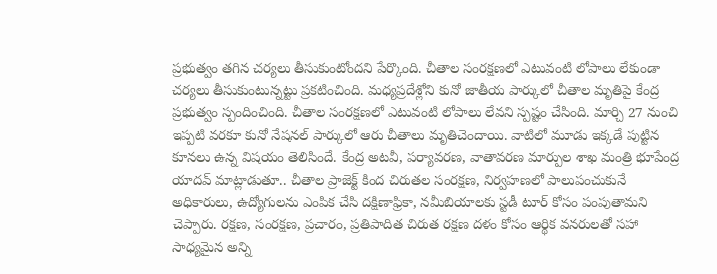ప్రభుత్వం తగిన చర్యలు తీసుకుంటోందని పేర్కొంది. చీతాల సంరక్షణలో ఎటువంటి లోపాలు లేకుండా చర్యలు తీసుకుంటున్నట్టు ప్రకటించింది. మధ్యప్రదేశ్లోని కునో జాతీయ పార్కులో చీతాల మృతిపై కేంద్ర ప్రభుత్వం స్పందించింది. చీతాల సంరక్షణలో ఎటువంటి లోపాలు లేవని స్పష్టం చేసింది. మార్చి 27 నుంచి ఇప్పటి వరకూ కునో నేషనల్ పార్కులో ఆరు చీతాలు మృతిచెందాయి. వాటిలో మూడు ఇక్కడే పుట్టిన కూనలు ఉన్న విషయం తెలిసిందే. కేంద్ర అటవీ, పర్యావరణ, వాతావరణ మార్పుల శాఖ మంత్రి భూపేంద్ర యాదవ్ మాట్లాడుతూ.. చీతాల ప్రాజెక్ట్ కింద చిరుతల సంరక్షణ, నిర్వహణలో పాలుపంచుకునే అధికారులు, ఉద్యోగులను ఎంపిక చేసి దక్షిణాఫ్రికా, నమీబియాలకు స్టడీ టూర్ కోసం పంపుతామని చెప్పారు. రక్షణ, సంరక్షణ, ప్రచారం, ప్రతిపాదిత చిరుత రక్షణ దళం కోసం ఆర్థిక వనరులతో సహా సాధ్యమైన అన్ని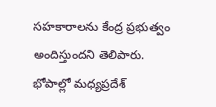సహకారాలను కేంద్ర ప్రభుత్వం అందిస్తుందని తెలిపారు.
భోపాల్లో మధ్యప్రదేశ్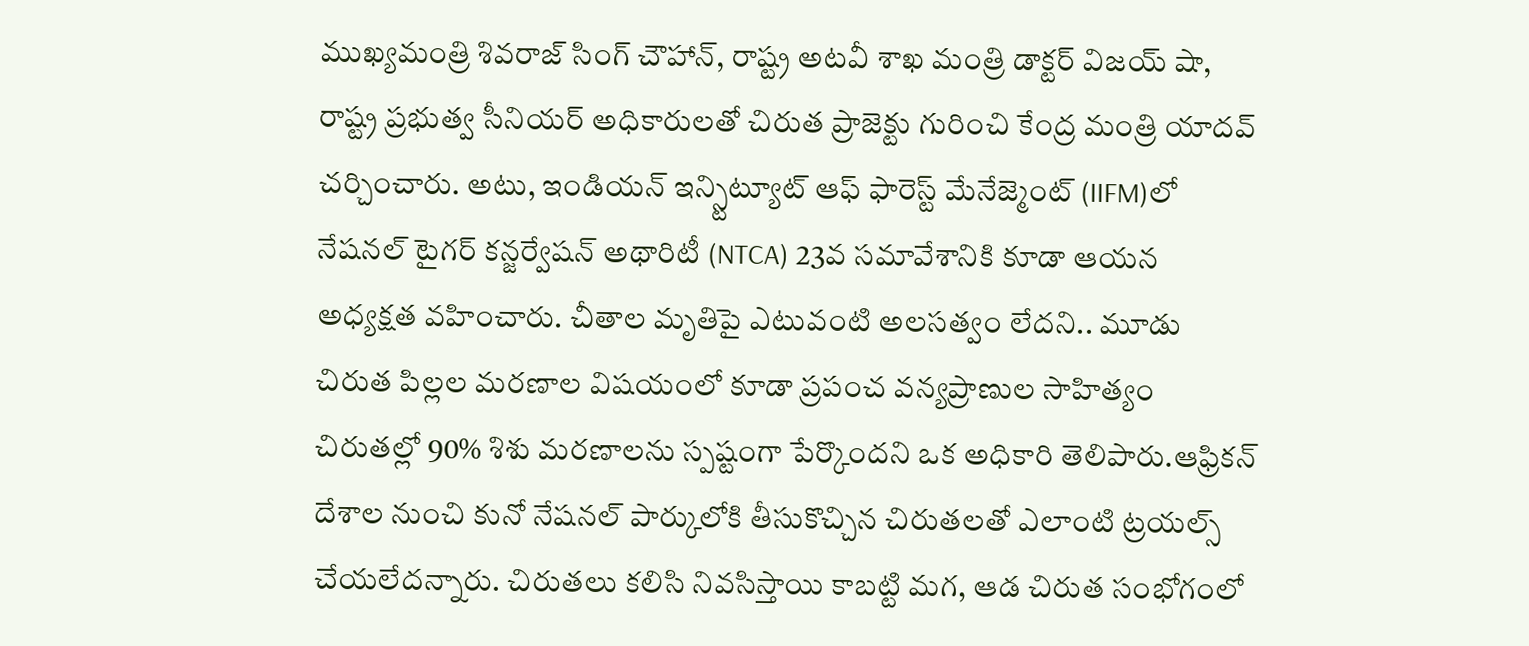ముఖ్యమంత్రి శివరాజ్ సింగ్ చౌహాన్, రాష్ట్ర అటవీ శాఖ మంత్రి డాక్టర్ విజయ్ షా, రాష్ట్ర ప్రభుత్వ సీనియర్ అధికారులతో చిరుత ప్రాజెక్టు గురించి కేంద్ర మంత్రి యాదవ్ చర్చించారు. అటు, ఇండియన్ ఇన్స్టిట్యూట్ ఆఫ్ ఫారెస్ట్ మేనేజ్మెంట్ (IIFM)లో నేషనల్ టైగర్ కన్జర్వేషన్ అథారిటీ (NTCA) 23వ సమావేశానికి కూడా ఆయన అధ్యక్షత వహించారు. చీతాల మృతిపై ఎటువంటి అలసత్వం లేదని.. మూడు చిరుత పిల్లల మరణాల విషయంలో కూడా ప్రపంచ వన్యప్రాణుల సాహిత్యం చిరుతల్లో 90% శిశు మరణాలను స్పష్టంగా పేర్కొందని ఒక అధికారి తెలిపారు.ఆఫ్రికన్ దేశాల నుంచి కునో నేషనల్ పార్కులోకి తీసుకొచ్చిన చిరుతలతో ఎలాంటి ట్రయల్స్ చేయలేదన్నారు. చిరుతలు కలిసి నివసిస్తాయి కాబట్టి మగ, ఆడ చిరుత సంభోగంలో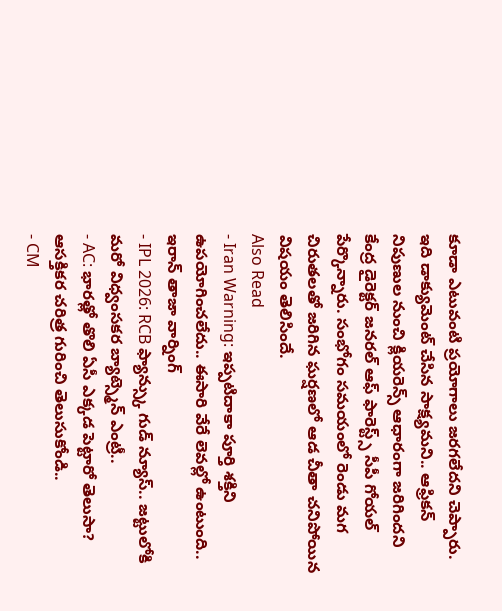కూడా ఎటువంటి ప్రయోగాలు జరగలేదని చెప్పారు. ఇది డాక్యుమెంట్ చేసిన సాక్ష్యమని.. ఆఫ్రికన్ నిపుణుల నుంచి క్లియరెన్స్ ఆధారంగా జరిగిందని కేంద్ర డైరెక్టర్ జనరల్ ఆఫ్ ఫారెస్ట్స్ సీపీ గోయల్ పేర్కొన్నారు. సంభోగం సమయంలో రెండు మగ చిరుతలతో జరిగిన ఘర్షణలో ఆడ చీతా చనిపోయిన విషయం తెలిసిందే.
Also Read
- Iran Warning: ఇప్పటిదాకా పూర్తి శక్తిని ఉపయోగించలేదు.. ఈసారి వేరే లెవల్లో ఉంటుంది.. ఇరాన్ తాజా వార్నింగ్
- IPL 2026: RCB ఫ్యాన్స్కు గుడ్ న్యూస్.. జట్టులోకి మరో విధ్వంసకర బ్యాట్స్మెన్ ఎంట్రీ..
- AC: భారత్లో తొలి ఏసీ ఎక్కడ పెట్టారో తెలుసా? ఆసక్తికర చరిత్ర గురించి తెలుసుకోండి..
- CM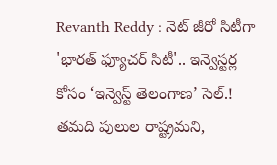Revanth Reddy : నెట్ జీరో సిటీగా 'భారత్ ఫ్యూచర్ సిటీ'.. ఇన్వెస్టర్ల కోసం ‘ఇన్వెస్ట్ తెలంగాణ’ సెల్.!
తమది పులుల రాష్ట్రమని,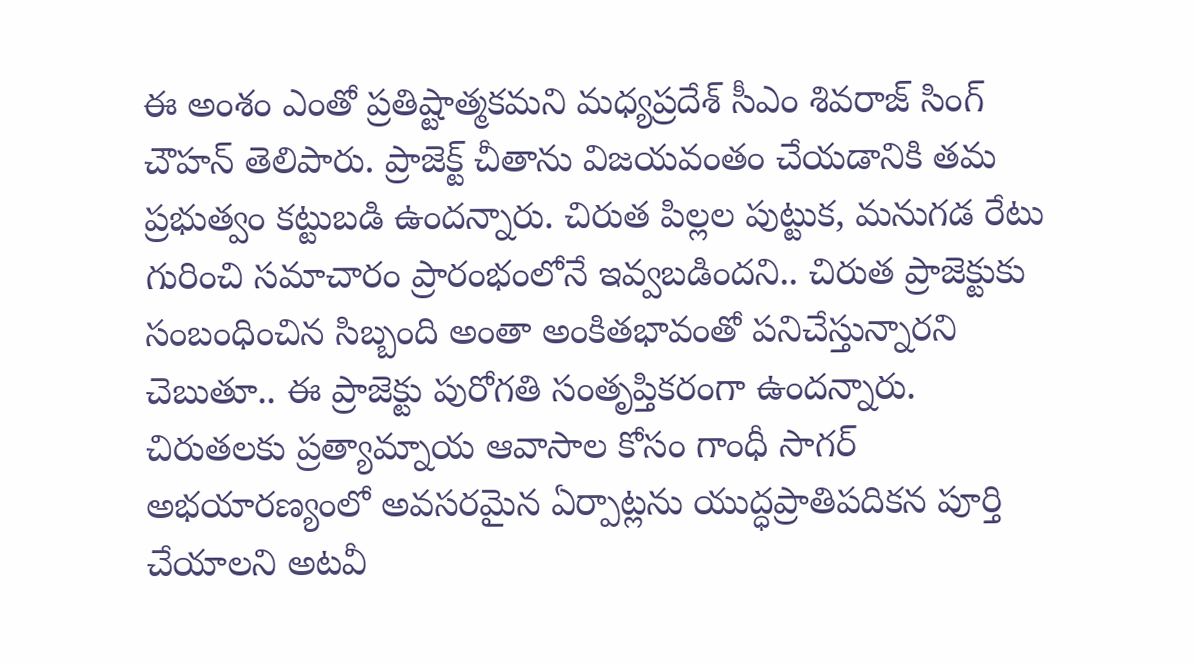ఈ అంశం ఎంతో ప్రతిష్టాత్మకమని మధ్యప్రదేశ్ సీఎం శివరాజ్ సింగ్ చౌహన్ తెలిపారు. ప్రాజెక్ట్ చీతాను విజయవంతం చేయడానికి తమ ప్రభుత్వం కట్టుబడి ఉందన్నారు. చిరుత పిల్లల పుట్టుక, మనుగడ రేటు గురించి సమాచారం ప్రారంభంలోనే ఇవ్వబడిందని.. చిరుత ప్రాజెక్టుకు సంబంధించిన సిబ్బంది అంతా అంకితభావంతో పనిచేస్తున్నారని చెబుతూ.. ఈ ప్రాజెక్టు పురోగతి సంతృప్తికరంగా ఉందన్నారు. చిరుతలకు ప్రత్యామ్నాయ ఆవాసాల కోసం గాంధీ సాగర్ అభయారణ్యంలో అవసరమైన ఏర్పాట్లను యుద్ధప్రాతిపదికన పూర్తి చేయాలని అటవీ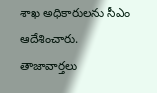శాఖ అధికారులను సీఎం ఆదేశించారు.
తాజావార్తలు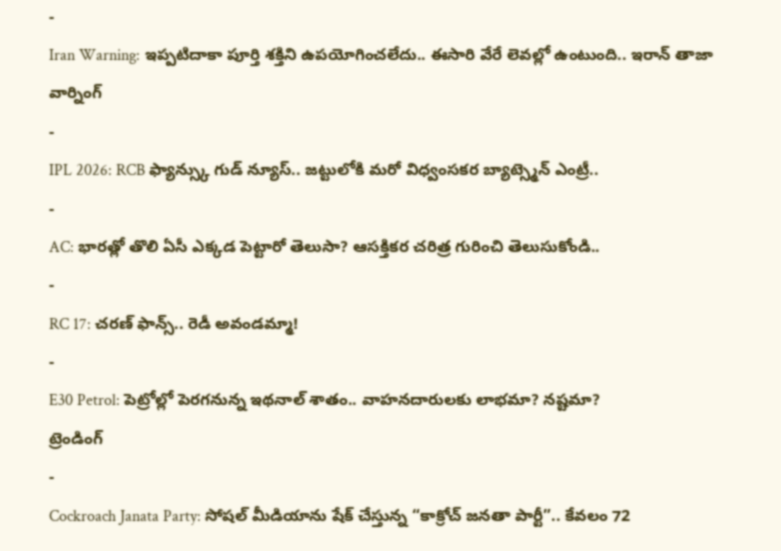-
Iran Warning: ఇప్పటిదాకా పూర్తి శక్తిని ఉపయోగించలేదు.. ఈసారి వేరే లెవల్లో ఉంటుంది.. ఇరాన్ తాజా వార్నింగ్
-
IPL 2026: RCB ఫ్యాన్స్కు గుడ్ న్యూస్.. జట్టులోకి మరో విధ్వంసకర బ్యాట్స్మెన్ ఎంట్రీ..
-
AC: భారత్లో తొలి ఏసీ ఎక్కడ పెట్టారో తెలుసా? ఆసక్తికర చరిత్ర గురించి తెలుసుకోండి..
-
RC 17: చరణ్ ఫాన్స్.. రెడీ అవండమ్మా!
-
E30 Petrol: పెట్రోల్లో పెరగనున్న ఇథనాల్ శాతం.. వాహనదారులకు లాభమా? నష్టమా?
ట్రెండింగ్
-
Cockroach Janata Party: సోషల్ మీడియాను షేక్ చేస్తున్న “కాక్రోచ్ జనతా పార్టీ”.. కేవలం 72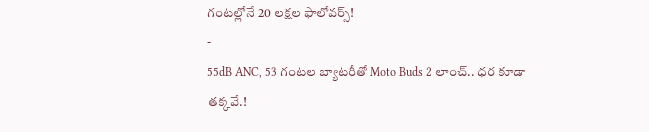గంటల్లోనే 20 లక్షల ఫాలోవర్స్!
-
55dB ANC, 53 గంటల బ్యాటరీతో Moto Buds 2 లాంచ్.. ధర కూడా తక్కవే.!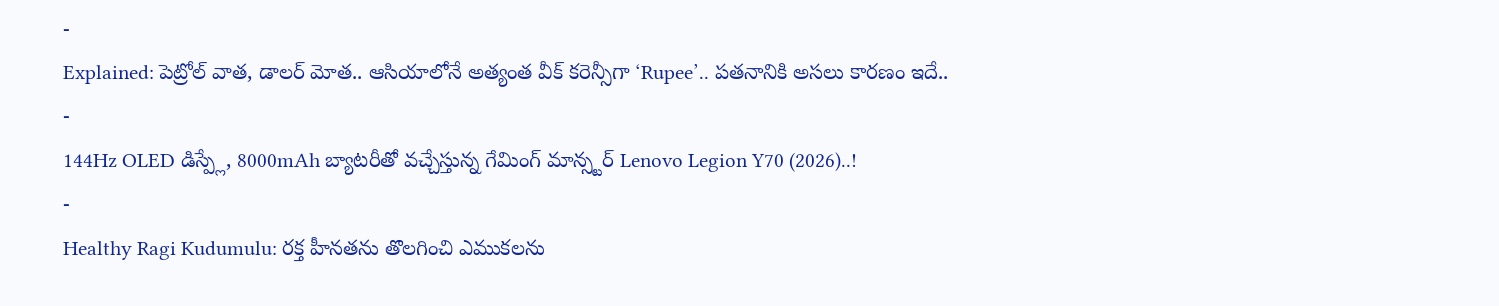-
Explained: పెట్రోల్ వాత, డాలర్ మోత.. ఆసియాలోనే అత్యంత వీక్ కరెన్సీగా ‘Rupee’.. పతనానికి అసలు కారణం ఇదే..
-
144Hz OLED డిస్ప్లే, 8000mAh బ్యాటరీతో వచ్చేస్తున్న గేమింగ్ మాన్స్టర్ Lenovo Legion Y70 (2026)..!
-
Healthy Ragi Kudumulu: రక్త హీనతను తొలగించి ఎముకలను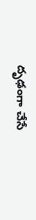దృఢంగా చేసే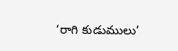‘రాగి కుడుములు’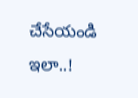చేసేయండి ఇలా..!